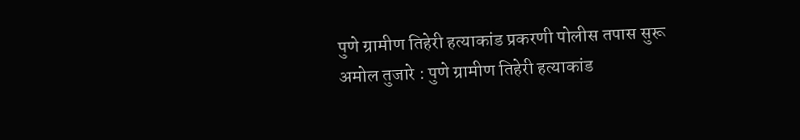पुणे ग्रामीण तिहेरी हत्याकांड प्रकरणी पोलीस तपास सुरू
अमोल तुजारे : पुणे ग्रामीण तिहेरी हत्याकांड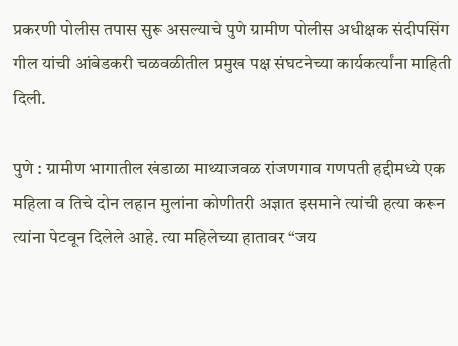प्रकरणी पोलीस तपास सुरू असल्याचे पुणे ग्रामीण पोलीस अधीक्षक संदीपसिंग गील यांची आंबेडकरी चळवळीतील प्रमुख पक्ष संघटनेच्या कार्यकर्त्यांना माहिती दिली.

पुणे : ग्रामीण भागातील खंडाळा माथ्याजवळ रांजणगाव गणपती हद्दीमध्ये एक महिला व तिचे दोन लहान मुलांना कोणीतरी अज्ञात इसमाने त्यांची हत्या करून त्यांना पेटवून दिलेले आहे. त्या महिलेच्या हातावर “जय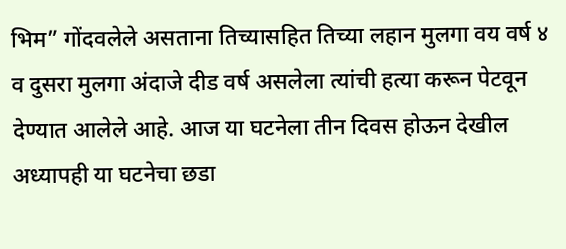भिम” गोंदवलेले असताना तिच्यासहित तिच्या लहान मुलगा वय वर्ष ४ व दुसरा मुलगा अंदाजे दीड वर्ष असलेला त्यांची हत्या करून पेटवून देण्यात आलेले आहे. आज या घटनेला तीन दिवस होऊन देखील अध्यापही या घटनेचा छडा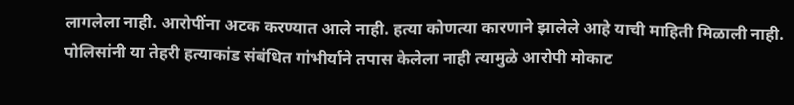लागलेला नाही. आरोपींना अटक करण्यात आले नाही. हत्या कोणत्या कारणाने झालेले आहे याची माहिती मिळाली नाही. पोलिसांनी या तेहरी हत्याकांड संबंधित गांभीर्याने तपास केलेला नाही त्यामुळे आरोपी मोकाट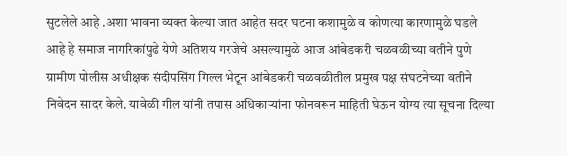सुटलेले आहे .अशा भावना व्यक्त केल्या जात आहेत सदर घटना कशामुळे व कोणत्या कारणामुळे घडले आहे हे समाज नागरिकांपुढे येणे अतिशय गरजेचे असल्यामुळे आज आंबेडकरी चळवळीच्या वतीने पुणे ग्रामीण पोलीस अधीक्षक संदीपसिंग गिल्ल भेटून आंबेडकरी चळवळीतील प्रमुख पक्ष संघटनेच्या वतीने निवेदन सादर केले. यावेळी गील यांनी तपास अधिकाऱ्यांना फोनवरून माहिती घेऊन योग्य त्या सूचना दिल्या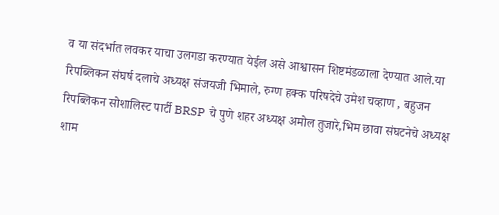व या संदर्भात लवकर याचा उलगडा करण्यात येईल असे आश्वासन शिष्टमंडळाला देण्यात आले.या रिपब्लिकन संघर्ष दलाचे अध्यक्ष संजयजी भिमाले, रुग्ण हक्क परिषदेचे उमेश चव्हाण , बहुजन रिपब्लिकन सोशालिस्ट पार्टी BRSP चे पुणे शहर अध्यक्ष अमोल तुजारे,भिम छावा संघटनेचे अध्यक्ष शाम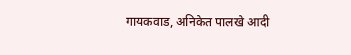गायकवाड, अनिकेत पालखे आदी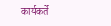कार्यकर्ते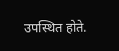उपस्थित होते.